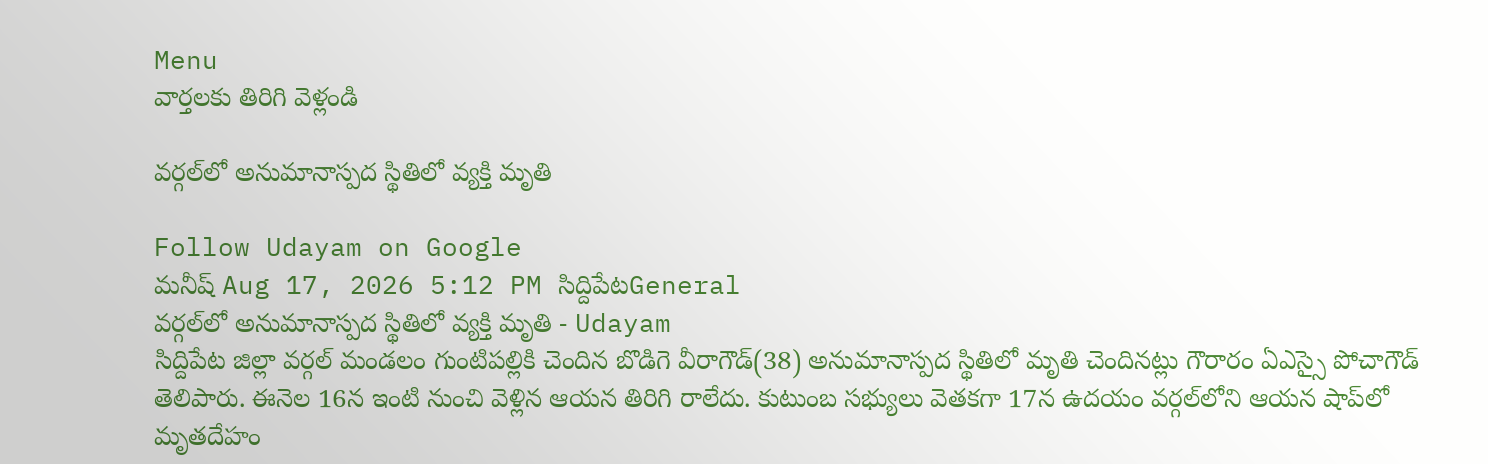Menu
వార్తలకు తిరిగి వెళ్లండి

వర్గల్‌లో అనుమానాస్పద స్థితిలో వ్యక్తి మృతి

Follow Udayam on Google
మనీష్ Aug 17, 2026 5:12 PM సిద్దిపేటGeneral
వర్గల్‌లో అనుమానాస్పద స్థితిలో వ్యక్తి మృతి - Udayam
సిద్దిపేట జిల్లా వర్గల్ మండలం గుంటిపల్లికి చెందిన బొడిగె వీరాగౌడ్‌(38) అనుమానాస్పద స్థితిలో మృతి చెందినట్లు గౌరారం ఏఎస్సై పోచాగౌడ్‌ తెలిపారు. ఈనెల 16న ఇంటి నుంచి వెళ్లిన ఆయన తిరిగి రాలేదు. కుటుంబ సభ్యులు వెతకగా 17న ఉదయం వర్గల్‌లోని ఆయన షాప్‌లో మృతదేహం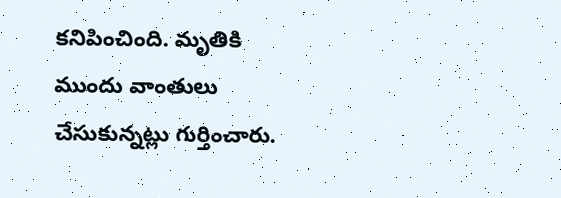కనిపించింది. మృతికి ముందు వాంతులు చేసుకున్నట్లు గుర్తించారు.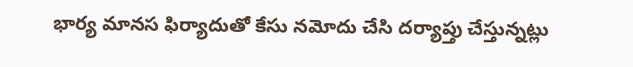భార్య మానస ఫిర్యాదుతో కేసు నమోదు చేసి దర్యాప్తు చేస్తున్నట్లు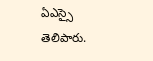ఏఎస్సై తెలిపారు.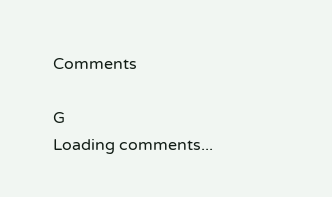Comments

G
Loading comments...